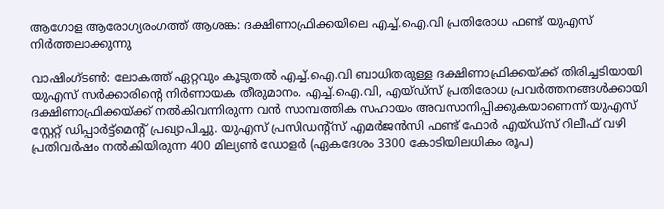ആഗോള ആരോഗ്യരംഗത്ത് ആശങ്ക: ദക്ഷിണാഫ്രിക്കയിലെ എച്ച്.ഐ.വി പ്രതിരോധ ഫണ്ട് യുഎസ് നിർത്തലാക്കുന്നു

വാഷിംഗ്ടൺ: ലോകത്ത് ഏറ്റവും കൂടുതൽ എച്ച്.ഐ.വി ബാധിതരുള്ള ദക്ഷിണാഫ്രിക്കയ്ക്ക് തിരിച്ചടിയായി യുഎസ് സർക്കാരിൻ്റെ നിർണായക തീരുമാനം. എച്ച്.ഐ.വി, എയ്ഡ്സ് പ്രതിരോധ പ്രവർത്തനങ്ങൾക്കായി ദക്ഷിണാഫ്രിക്കയ്ക്ക് നൽകിവന്നിരുന്ന വൻ സാമ്പത്തിക സഹായം അവസാനിപ്പിക്കുകയാണെന്ന് യുഎസ് സ്റ്റേറ്റ് ഡിപ്പാർട്ട്മെൻ്റ് പ്രഖ്യാപിച്ചു. യുഎസ് പ്രസിഡൻ്റ്സ് എമർജൻസി ഫണ്ട് ഫോർ എയ്ഡ്സ് റിലീഫ് വഴി പ്രതിവർഷം നൽകിയിരുന്ന 400 മില്യൺ ഡോളർ (ഏകദേശം 3300 കോടിയിലധികം രൂപ)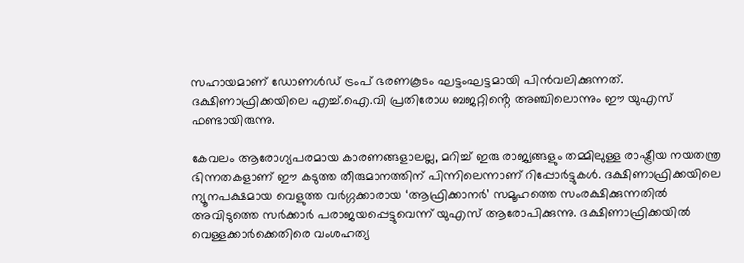സഹായമാണ് ഡോണൾഡ് ട്രംപ് ഭരണകൂടം ഘട്ടംഘട്ടമായി പിൻവലിക്കുന്നത്. ദക്ഷിണാഫ്രിക്കയിലെ എച്ച്.ഐ.വി പ്രതിരോധ ബജറ്റിൻ്റെ അഞ്ചിലൊന്നും ഈ യുഎസ് ഫണ്ടായിരുന്നു.

കേവലം ആരോഗ്യപരമായ കാരണങ്ങളാലല്ല, മറിച്ച് ഇരു രാജ്യങ്ങളും തമ്മിലുള്ള രാഷ്ട്രീയ നയതന്ത്ര ഭിന്നതകളാണ് ഈ കടുത്ത തീരുമാനത്തിന് പിന്നിലെന്നാണ് റിപ്പോർട്ടുകൾ. ദക്ഷിണാഫ്രിക്കയിലെ ന്യൂനപക്ഷമായ വെളുത്ത വർഗ്ഗക്കാരായ ‘ആഫ്രിക്കാനർ’ സമൂഹത്തെ സംരക്ഷിക്കുന്നതിൽ അവിടുത്തെ സർക്കാർ പരാജയപ്പെട്ടുവെന്ന് യുഎസ് ആരോപിക്കുന്നു. ദക്ഷിണാഫ്രിക്കയിൽ വെള്ളക്കാർക്കെതിരെ വംശഹത്യ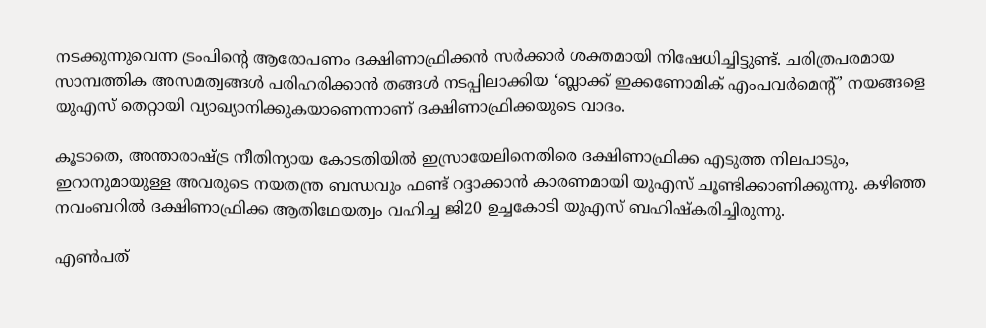നടക്കുന്നുവെന്ന ട്രംപിൻ്റെ ആരോപണം ദക്ഷിണാഫ്രിക്കൻ സർക്കാർ ശക്തമായി നിഷേധിച്ചിട്ടുണ്ട്. ചരിത്രപരമായ സാമ്പത്തിക അസമത്വങ്ങൾ പരിഹരിക്കാൻ തങ്ങൾ നടപ്പിലാക്കിയ ‘ബ്ലാക്ക് ഇക്കണോമിക് എംപവർമെൻ്റ്’ നയങ്ങളെ യുഎസ് തെറ്റായി വ്യാഖ്യാനിക്കുകയാണെന്നാണ് ദക്ഷിണാഫ്രിക്കയുടെ വാദം.

കൂടാതെ, അന്താരാഷ്ട്ര നീതിന്യായ കോടതിയിൽ ഇസ്രായേലിനെതിരെ ദക്ഷിണാഫ്രിക്ക എടുത്ത നിലപാടും, ഇറാനുമായുള്ള അവരുടെ നയതന്ത്ര ബന്ധവും ഫണ്ട് റദ്ദാക്കാൻ കാരണമായി യുഎസ് ചൂണ്ടിക്കാണിക്കുന്നു. കഴിഞ്ഞ നവംബറിൽ ദക്ഷിണാഫ്രിക്ക ആതിഥേയത്വം വഹിച്ച ജി20 ഉച്ചകോടി യുഎസ് ബഹിഷ്കരിച്ചിരുന്നു.

എൺപത്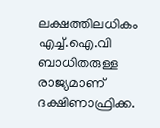ലക്ഷത്തിലധികം എച്ച്.ഐ.വി ബാധിതരുള്ള രാജ്യമാണ് ദക്ഷിണാഫ്രിക്ക.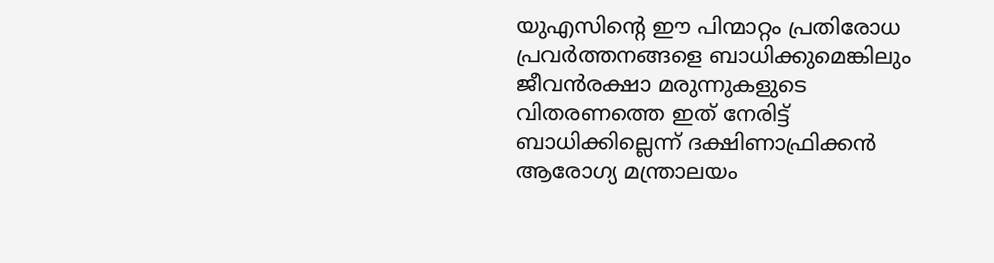യുഎസിൻ്റെ ഈ പിന്മാറ്റം പ്രതിരോധ പ്രവർത്തനങ്ങളെ ബാധിക്കുമെങ്കിലും ജീവൻരക്ഷാ മരുന്നുകളുടെ വിതരണത്തെ ഇത് നേരിട്ട് ബാധിക്കില്ലെന്ന് ദക്ഷിണാഫ്രിക്കൻ ആരോഗ്യ മന്ത്രാലയം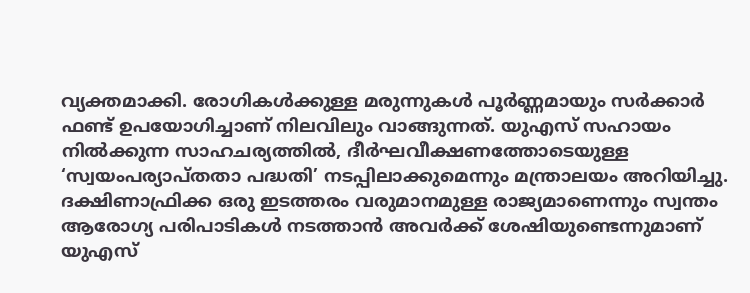വ്യക്തമാക്കി. രോഗികൾക്കുള്ള മരുന്നുകൾ പൂർണ്ണമായും സർക്കാർ ഫണ്ട് ഉപയോഗിച്ചാണ് നിലവിലും വാങ്ങുന്നത്. യുഎസ് സഹായം നിൽക്കുന്ന സാഹചര്യത്തിൽ, ദീർഘവീക്ഷണത്തോടെയുള്ള ‘സ്വയംപര്യാപ്തതാ പദ്ധതി’ നടപ്പിലാക്കുമെന്നും മന്ത്രാലയം അറിയിച്ചു. ദക്ഷിണാഫ്രിക്ക ഒരു ഇടത്തരം വരുമാനമുള്ള രാജ്യമാണെന്നും സ്വന്തം ആരോഗ്യ പരിപാടികൾ നടത്താൻ അവർക്ക് ശേഷിയുണ്ടെന്നുമാണ് യുഎസ്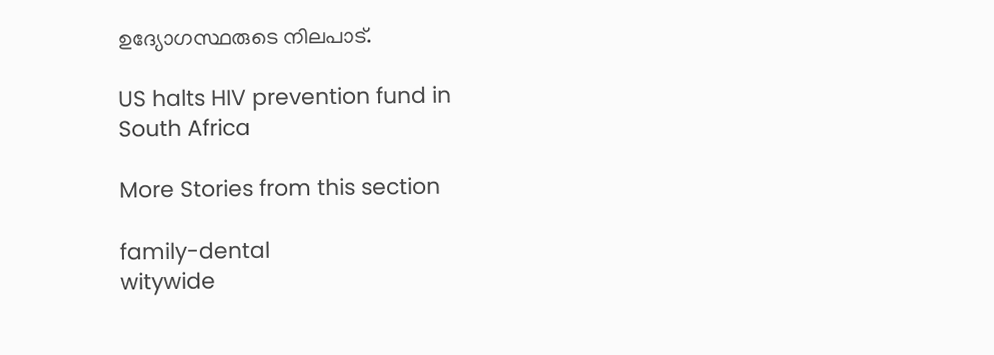ഉദ്യോഗസ്ഥരുടെ നിലപാട്.

US halts HIV prevention fund in South Africa

More Stories from this section

family-dental
witywide